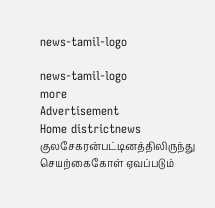news-tamil-logo

news-tamil-logo
more
Advertisement
Home districtnews குலசேகரன்பட்டினத்திலிருந்து செயற்கைகோள் ஏவப்படும்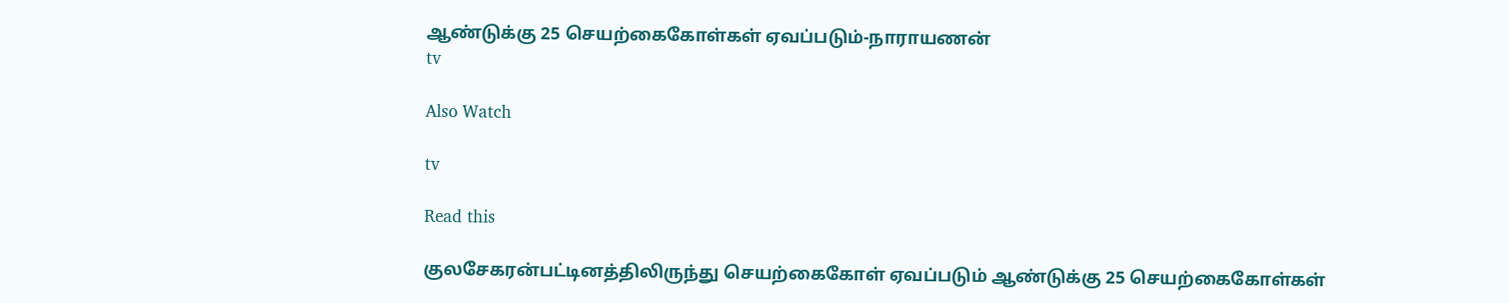ஆண்டுக்கு 25 செயற்கைகோள்கள் ஏவப்படும்-நாராயணன்
tv

Also Watch

tv

Read this

குலசேகரன்பட்டினத்திலிருந்து செயற்கைகோள் ஏவப்படும் ஆண்டுக்கு 25 செயற்கைகோள்கள்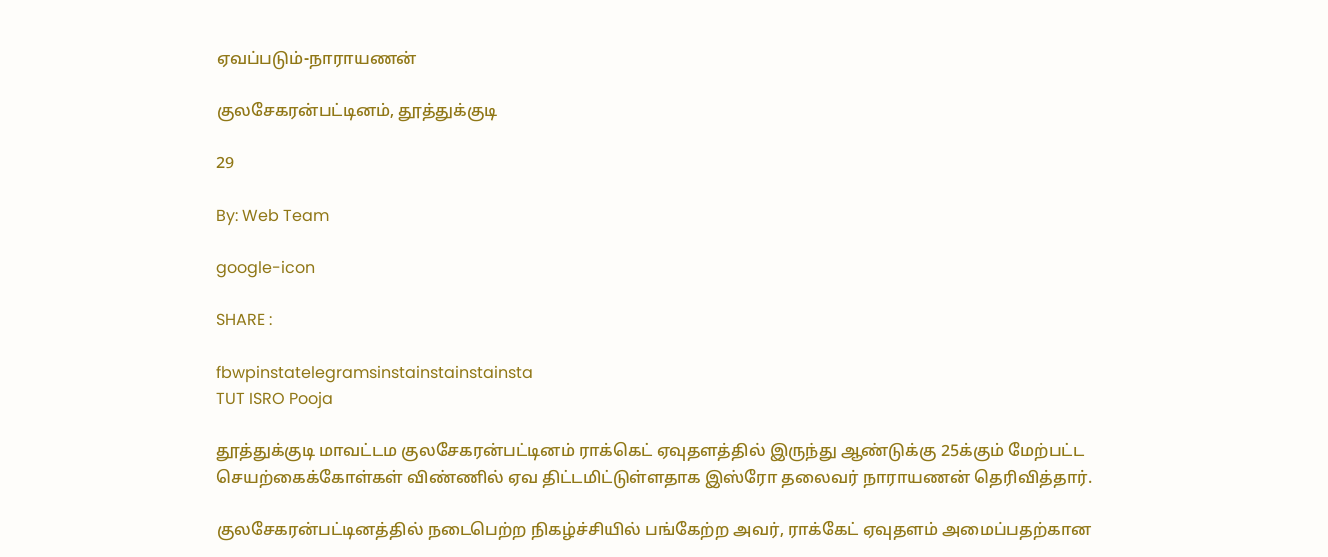ஏவப்படும்-நாராயணன்

குலசேகரன்பட்டினம், தூத்துக்குடி

29

By: Web Team

google-icon

SHARE :

fbwpinstatelegramsinstainstainstainsta
TUT ISRO Pooja

தூத்துக்குடி மாவட்டம குலசேகரன்பட்டினம் ராக்கெட் ஏவுதளத்தில் இருந்து ஆண்டுக்கு 25க்கும் மேற்பட்ட செயற்கைக்கோள்கள் விண்ணில் ஏவ திட்டமிட்டுள்ளதாக இஸ்ரோ தலைவர் நாராயணன் தெரிவித்தார்.

குலசேகரன்பட்டினத்தில் நடைபெற்ற நிகழ்ச்சியில் பங்கேற்ற அவர், ராக்கேட் ஏவுதளம் அமைப்பதற்கான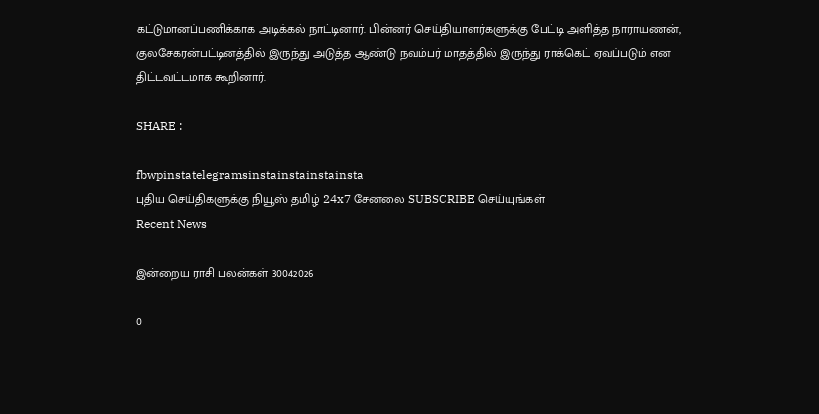கட்டுமானப்பணிக்காக அடிக்கல் நாட்டினார். பின்னர் செய்தியாளர்களுக்கு பேட்டி அளித்த நாராயணன், குலசேகரன்பட்டினத்தில் இருந்து அடுத்த ஆண்டு நவம்பர் மாதத்தில் இருந்து ராக்கெட் ஏவப்படும் என திட்டவட்டமாக கூறினார்.

SHARE :

fbwpinstatelegramsinstainstainstainsta
புதிய செய்திகளுக்கு நியூஸ் தமிழ் 24x7 சேனலை SUBSCRIBE செய்யுங்கள்
Recent News

இன்றைய ராசி பலன்கள் 30042026

0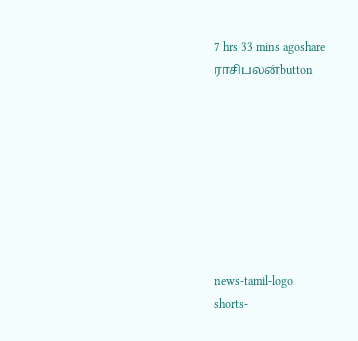7 hrs 33 mins agoshare
ராசிபலன்button








news-tamil-logo
shorts-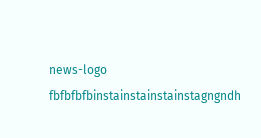news-logo
fbfbfbfbinstainstainstainstagngndh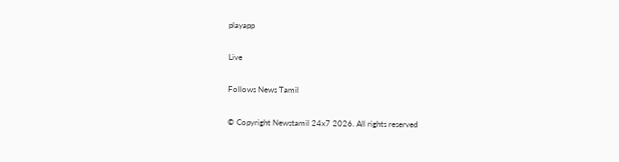playapp

Live

Follows News Tamil

© Copyright Newstamil 24x7 2026. All rights reserved